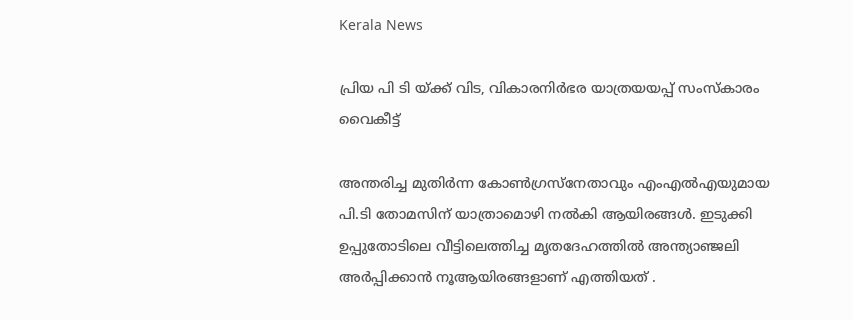Kerala News

പ്രിയ പി ടി യ്ക്ക് വിട, വികാരനിർഭര യാത്രയയപ്പ് സംസ്കാരം വൈകീട്ട്

അന്തരിച്ച മുതിർന്ന കോൺഗ്രസ്നേതാവും എംഎൽഎയുമായ പി.ടി തോമസിന് യാത്രാമൊഴി നൽകി ആയിരങ്ങൾ. ഇടുക്കി ഉപ്പുതോടിലെ വീട്ടിലെത്തിച്ച മൃതദേഹത്തിൽ അന്ത്യാഞ്ജലി അർപ്പിക്കാൻ നൂആയിരങ്ങളാണ് എത്തിയത് .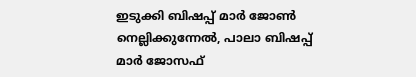ഇടുക്കി ബിഷപ്പ് മാർ ജോൺ നെല്ലിക്കുന്നേൽ, പാലാ ബിഷപ്പ് മാർ ജോസഫ്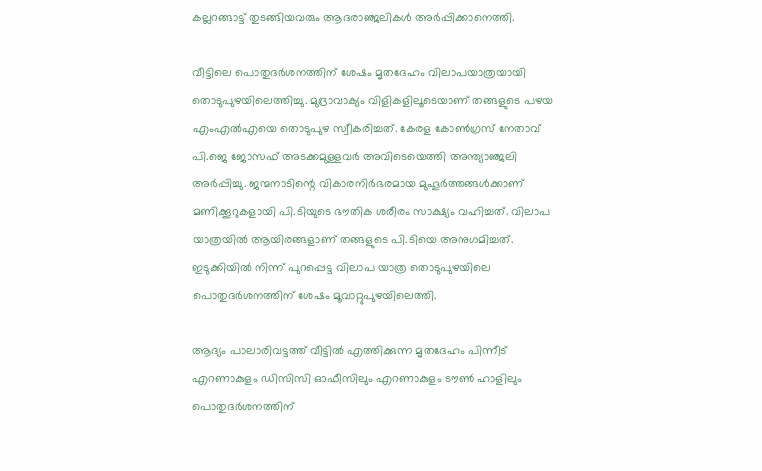കല്ലറങ്ങാട്ട് തുടങ്ങിയവരും ആദരാഞ്ജലികൾ അർപ്പിക്കാനെത്തി.

വീട്ടിലെ പൊതുദർശനത്തിന് ശേഷം മൃതദേഹം വിലാപയാത്രയായി തൊടുപുഴയിലെത്തിച്ചു. മുദ്രാവാക്യം വിളികളിലൂടെയാണ് തങ്ങളുടെ പഴയ എംഎൽഎയെ തൊടുപുഴ സ്വീകരിച്ചത്. കേരള കോൺഗ്രസ് നേതാവ് പി.ജെ ജോസഫ് അടക്കമുള്ളവർ അവിടെയെത്തി അന്ത്യാഞ്ജലി അർപ്പിച്ചു. ജന്മനാടിന്റെ വികാരനിര്‍ഭരമായ മുഹൂര്‍ത്തങ്ങള്‍ക്കാണ് മണിക്കൂറുകളായി പി.ടിയുടെ ഭൗതിക ശരീരം സാക്ഷ്യം വഹിച്ചത്. വിലാപ യാത്രയില്‍ ആയിരങ്ങളാണ് തങ്ങളുടെ പി.ടിയെ അനുഗമിച്ചത്. ഇടുക്കിയില്‍ നിന്ന് പുറപ്പെട്ട വിലാപ യാത്ര തൊടുപുഴയിലെ പൊതുദര്‍ശനത്തിന് ശേഷം മൂവാറ്റുപുഴയിലെത്തി.

ആദ്യം പാലാരിവട്ടത്ത് വീട്ടിൽ എത്തിക്കുന്ന മൃതദേഹം പിന്നീട് എറണാകുളം ഡിസിസി ഓഫീസിലും എറണാകുളം ടൗൺ ഹാളിലും പൊതുദർശനത്തിന്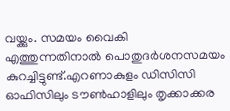വയ്ക്കും. സമയം വൈകി എത്തുന്നതിനാൽ പൊതുദർശനസമയം കുറച്ചിട്ടുണ്ട്.എറണാകുളം ഡിസിസി ഓഫിസിലും ടൗണ്‍ഹാളിലും തൃക്കാക്കര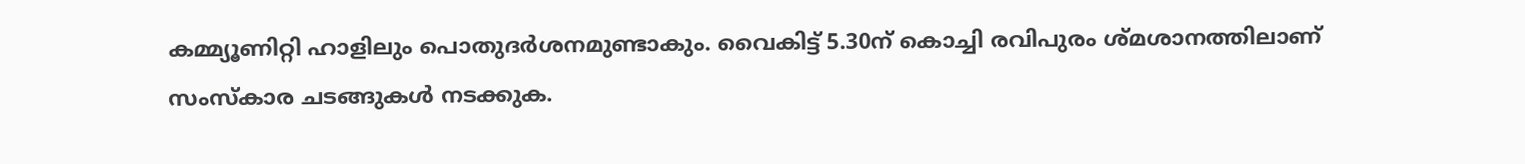കമ്മ്യൂണിറ്റി ഹാളിലും പൊതുദര്‍ശനമുണ്ടാകും. വൈകിട്ട് 5.30ന് കൊച്ചി രവിപുരം ശ്മശാനത്തിലാണ് സംസ്‌കാര ചടങ്ങുകള്‍ നടക്കുക.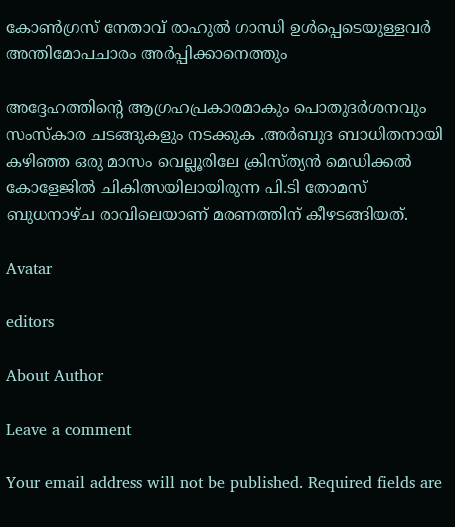കോണ്‍ഗ്രസ് നേതാവ് രാഹുല്‍ ഗാന്ധി ഉള്‍പ്പെടെയുള്ളവര്‍ അന്തിമോപചാരം അര്‍പ്പിക്കാനെത്തും

അദ്ദേഹത്തിന്റെ ആഗ്രഹപ്രകാരമാകും പൊതുദർശനവും സംസ്‌കാര ചടങ്ങുകളും നടക്കുക .അർബുദ ബാധിതനായി കഴിഞ്ഞ ഒരു മാസം വെല്ലൂരിലേ ക്രിസ്ത്യൻ മെഡിക്കൽ കോളേജിൽ ചികിത്സയിലായിരുന്ന പി.ടി തോമസ് ബുധനാഴ്ച രാവിലെയാണ് മരണത്തിന് കീഴടങ്ങിയത്.

Avatar

editors

About Author

Leave a comment

Your email address will not be published. Required fields are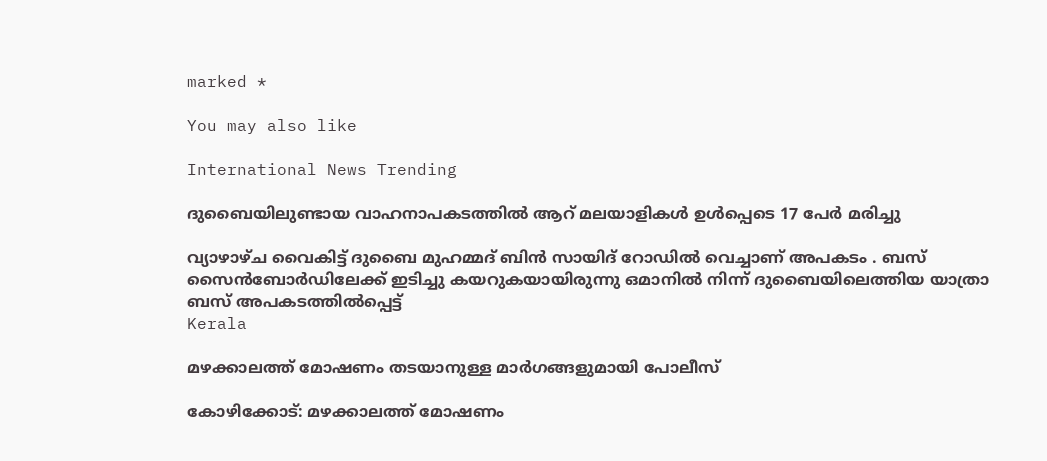marked *

You may also like

International News Trending

ദുബൈയിലുണ്ടായ വാഹനാപകടത്തില്‍ ആറ് മലയാളികള്‍ ഉള്‍പ്പെടെ 17 പേര്‍ മരിച്ചു

വ്യാഴാഴ്ച വൈകിട്ട് ദുബൈ മുഹമ്മദ് ബിൻ സായിദ് റോഡിൽ വെച്ചാണ് അപകടം . ബസ് സൈൻബോർഡിലേക്ക് ഇടിച്ചു കയറുകയായിരുന്നു ഒമാനിൽ നിന്ന് ദുബൈയിലെത്തിയ യാത്രാ ബസ് അപകടത്തിൽപ്പെട്ട്
Kerala

മഴക്കാലത്ത് മോഷണം തടയാനുള്ള മാര്‍ഗങ്ങളുമായി പോലീസ്‌

കോഴിക്കോട്: മഴക്കാലത്ത് മോഷണം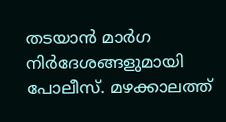തടയാന്‍ മാര്‍ഗ നിര്‍ദേശങ്ങളുമായി പോലീസ്. മഴക്കാലത്ത്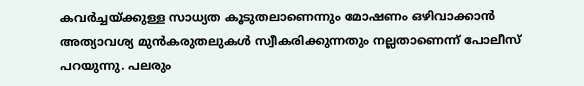കവര്‍ച്ചയ്ക്കുള്ള സാധ്യത കൂടുതലാണെന്നും മോഷണം ഒഴിവാക്കാന്‍ അത്യാവശ്യ മുന്‍കരുതലുകള്‍ സ്വീകരിക്കുന്നതും നല്ലതാണെന്ന് പോലീസ് പറയുന്നു. പലരും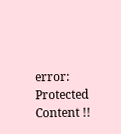error: Protected Content !!